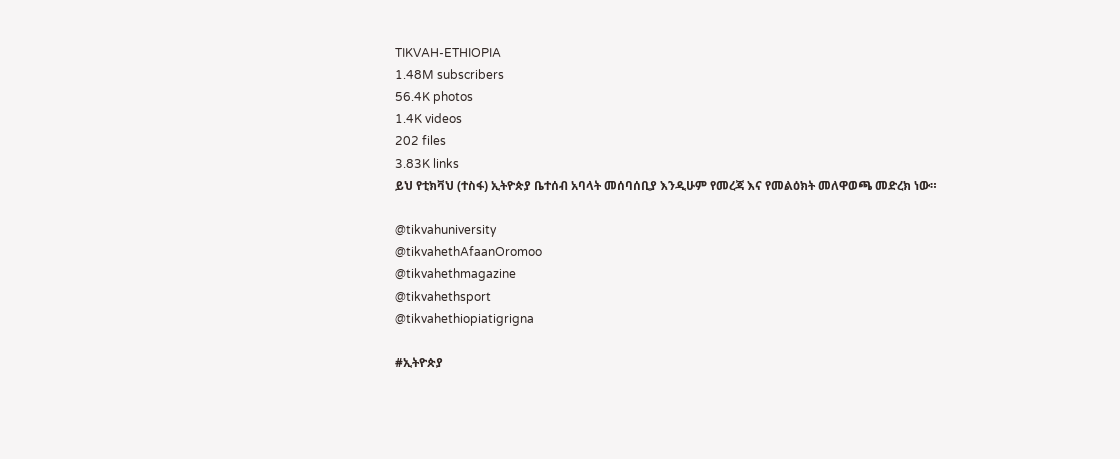TIKVAH-ETHIOPIA
1.48M subscribers
56.4K photos
1.4K videos
202 files
3.83K links
ይህ የቲክቫህ (ተስፋ) ኢትዮጵያ ቤተሰብ አባላት መሰባሰቢያ እንዲሁም የመረጃ እና የመልዕክት መለዋወጫ መድረክ ነው።

@tikvahuniversity
@tikvahethAfaanOromoo
@tikvahethmagazine
@tikvahethsport
@tikvahethiopiatigrigna

#ኢትዮጵያ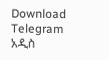Download Telegram
አዲስ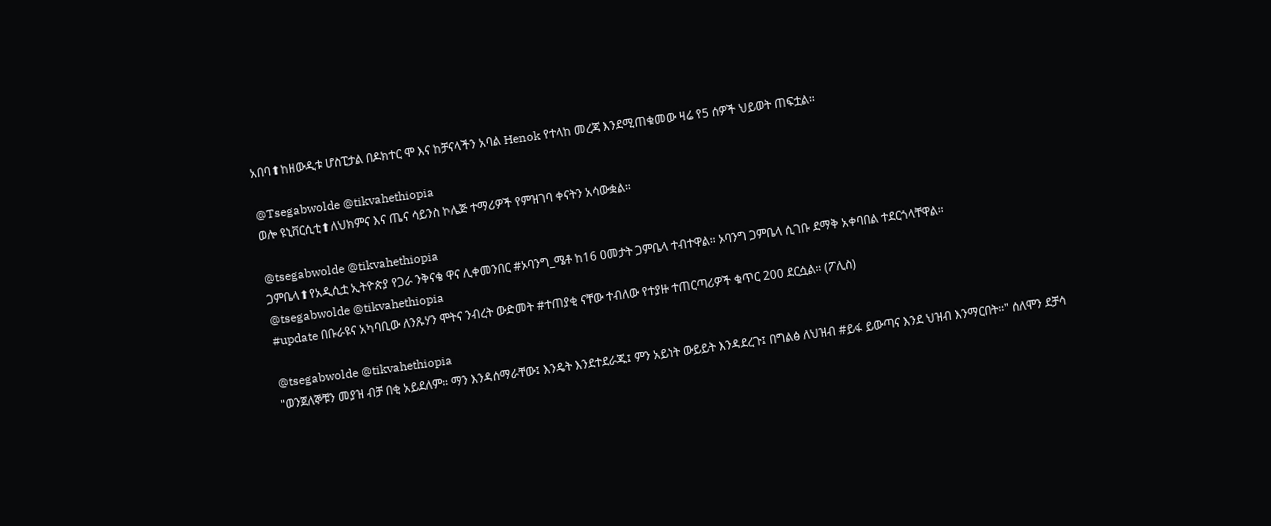አበባ⬆ከዘውዲቱ ሆስፒታል በዶክተር ሞ እና ከቻናላችን አባል Henok የተላከ መረጃ እንደሚጠቁመው ዛሬ የ5 ሰዎች ህይወት ጠፍቷል።

@Tsegabwolde @tikvahethiopia
ወሎ ዩኒቨርሲቲ⬆ለህክምና እና ጤና ሳይንስ ኮሌጅ ተማሪዎች የምዝገባ ቀናትን አሳውቋል።

@tsegabwolde @tikvahethiopia
ጋምቤላ⬆የአዲሲቷ ኢትዮጵያ የጋራ ንቅናቄ ዋና ሊቀመንበር #ኦባንግ_ሜቶ ከ16 ዐመታት ጋምቤላ ተብተዋል። ኦባንግ ጋምቤላ ሲገቡ ደማቅ አቀባበል ተደርጎላቸዋል።
@tsegabwolde @tikvahethiopia
#update በቡራዩና አካባቢው ለንጹሃን ሞትና ንብረት ውድመት #ተጠያቂ ናቸው ተብለው የተያዙ ተጠርጣሪዎች ቁጥር 200 ደርሷል። (ፖሊስ)

@tsegabwolde @tikvahethiopia
"ወንጀለኞቹን መያዝ ብቻ በቂ አይደለም። ማን እንዳሰማራቸው፤ እንዴት እንደተደራጁ፤ ምን አይነት ውይይት እንዳደረጉ፤ በግልፅ ለህዝብ #ይፋ ይውጣና እንደ ህዝብ እንማርበት።" ሰለሞን ደቻሳ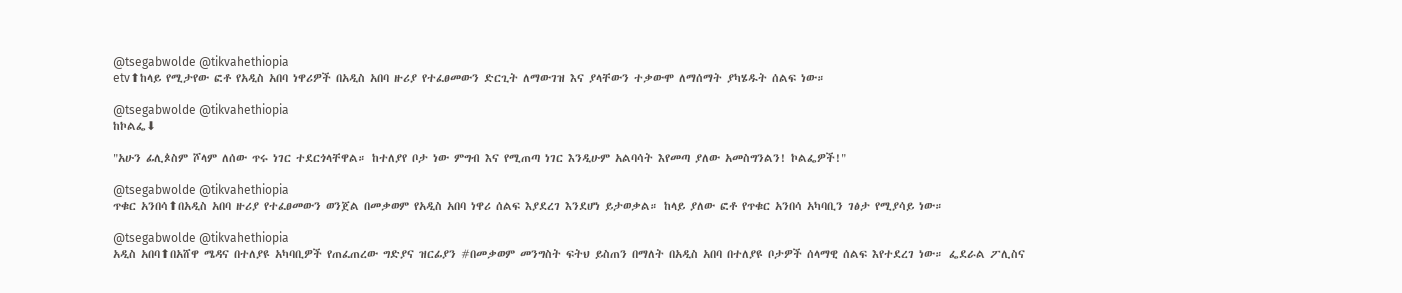@tsegabwolde @tikvahethiopia
etv⬆ከላይ የሚታየው ፎቶ የአዲስ አበባ ነዋሪዎች በአዲስ አበባ ዙሪያ የተፈፀመውን ድርጊት ለማውገዝ እና ያላቸውን ተቃውሞ ለማሰማት ያካሄዱት ሰልፍ ነው።

@tsegabwolde @tikvahethiopia
ከኮልፌ⬇

"አሁን ፊሊጶስም ሾላም ለሰው ጥሩ ነገር ተደርጎላቸዋል። ከተለያየ ቦታ ነው ምግብ እና የሚጠጣ ነገር እንዲሁም አልባሳት እየመጣ ያለው አመስግንልን! ኮልፌዎች!"

@tsegabwolde @tikvahethiopia
ጥቁር አንበሳ⬆በአዲስ አበባ ዙሪያ የተፈፀመውን ወንጀል በመቃወም የአዲስ አበባ ነዋሪ ሰልፍ እያደረገ እንደሆነ ይታወቃል። ከላይ ያለው ፎቶ የጥቁር አንበሳ አካባቢን ገፅታ የሚያሳይ ነው።

@tsegabwolde @tikvahethiopia
አዲስ አበባ⬆በአሸዋ ሜዳና በተለያዩ አካባቢዎች የጠፈጠረው ግድያና ዝርፊያን #በመቃወም መንግስት ፍትህ ይስጠን በማለት በአዲስ አበባ በተለያዩ ቦታዎች ሰላማዊ ሰልፍ እየተደረገ ነው። ፌደራል ፖሊስና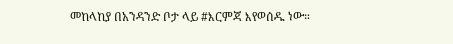መከላከያ በአንዳንድ ቦታ ላይ #እርምጃ እየወሰዱ ነው።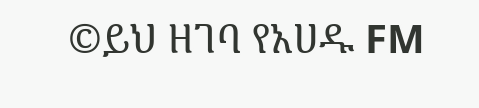©ይህ ዘገባ የአሀዱ FM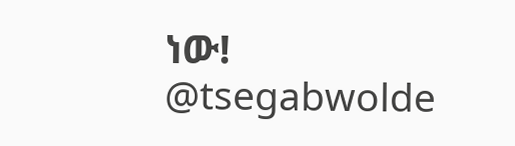ነው!
@tsegabwolde